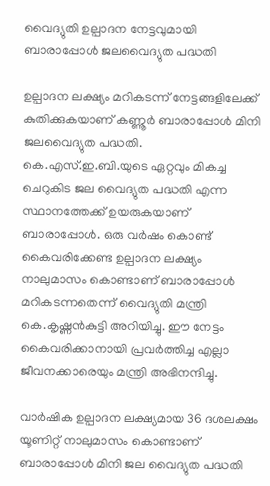വൈദ്യുതി ഉല്പാദന നേട്ടവുമായി ബാരാപ്പോള്‍ ജലവൈദ്യുത പദ്ധതി

ഉല്പാദന ലക്ഷ്യം മറികടന്ന് നേട്ടങ്ങളിലേക്ക് കുതിക്കുകയാണ് കണ്ണൂര്‍ ബാരാപ്പോള്‍ മിനി ജലവൈദ്യുത പദ്ധതി. കെ.എസ്.ഇ.ബി.യുടെ ഏറ്റവും മികച്ച ചെറുകിട ജല വൈദ്യുത പദ്ധതി എന്ന സ്ഥാനത്തേക്ക് ഉയരുകയാണ് ബാരാപ്പോള്‍. ഒരു വര്‍ഷം കൊണ്ട് കൈവരിക്കേണ്ട ഉല്പാദന ലക്ഷ്യം നാലുമാസം കൊണ്ടാണ് ബാരാപ്പോള്‍ മറികടന്നതെന്ന് വൈദ്യുതി മന്ത്രി കെ.കൃഷ്ണൻകുട്ടി അറിയിച്ചു. ഈ നേട്ടം കൈവരിക്കാനായി പ്രവർത്തിച്ച എല്ലാ ജീവനക്കാരെയും മന്ത്രി അഭിനന്ദിച്ചു.

വാര്‍ഷിക ഉല്പാദന ലക്ഷ്യമായ 36 ദശലക്ഷം യൂണിറ്റ് നാലുമാസം കൊണ്ടാണ് ബാരാപ്പോള്‍ മിനി ജല വൈദ്യുത പദ്ധതി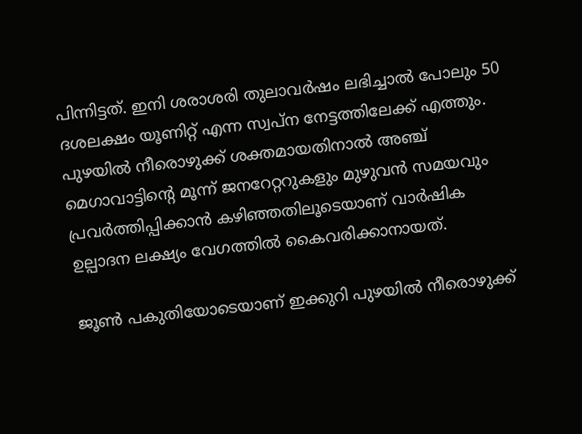പിന്നിട്ടത്. ഇനി ശരാശരി തുലാവര്‍ഷം ലഭിച്ചാല്‍ പോലും 50 ദശലക്ഷം യൂണിറ്റ് എന്ന സ്വപ്‌ന നേട്ടത്തിലേക്ക് എത്തും. പുഴയില്‍ നീരൊഴുക്ക് ശക്തമായതിനാല്‍ അഞ്ച് മെഗാവാട്ടിന്റെ മൂന്ന് ജനറേറ്ററുകളും മുഴുവന്‍ സമയവും പ്രവര്‍ത്തിപ്പിക്കാന്‍ കഴിഞ്ഞതിലൂടെയാണ് വാര്‍ഷിക ഉല്പാദന ലക്ഷ്യം വേഗത്തില്‍ കൈവരിക്കാനായത്.

ജൂണ്‍ പകുതിയോടെയാണ് ഇക്കുറി പുഴയില്‍ നീരൊഴുക്ക്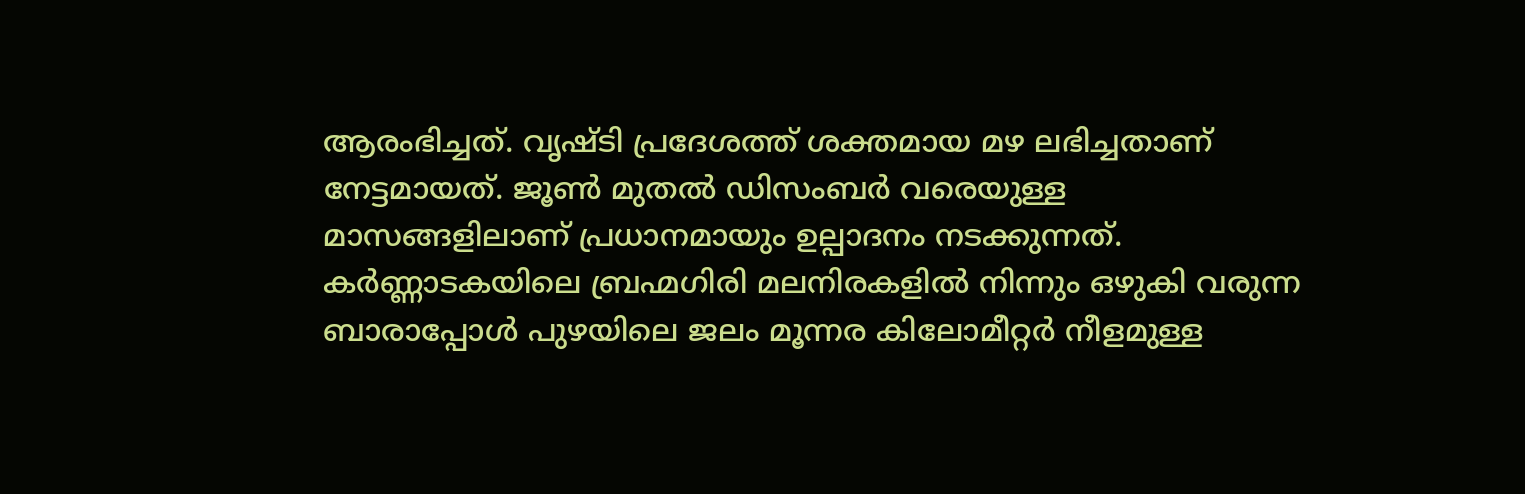ആരംഭിച്ചത്. വൃഷ്ടി പ്രദേശത്ത് ശക്തമായ മഴ ലഭിച്ചതാണ് നേട്ടമായത്. ജൂണ്‍ മുതല്‍ ഡിസംബര്‍ വരെയുള്ള മാസങ്ങളിലാണ് പ്രധാനമായും ഉല്പാദനം നടക്കുന്നത്. കര്‍ണ്ണാടകയിലെ ബ്രഹ്മഗിരി മലനിരകളില്‍ നിന്നും ഒഴുകി വരുന്ന ബാരാപ്പോള്‍ പുഴയിലെ ജലം മൂന്നര കിലോമീറ്റര്‍ നീളമുള്ള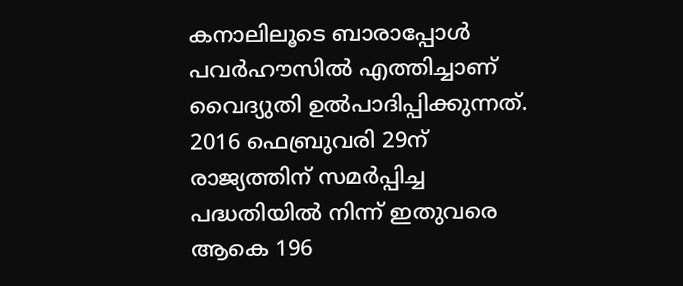കനാലിലൂടെ ബാരാപ്പോള്‍ പവര്‍ഹൗസില്‍ എത്തിച്ചാണ് വൈദ്യുതി ഉല്‍പാദിപ്പിക്കുന്നത്. 2016 ഫെബ്രുവരി 29ന് രാജ്യത്തിന് സമര്‍പ്പിച്ച പദ്ധതിയില്‍ നിന്ന് ഇതുവരെ ആകെ 196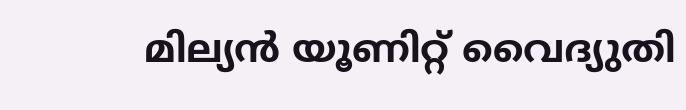മില്യന്‍ യൂണിറ്റ് വൈദ്യുതി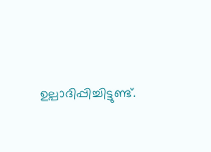ഉല്പാദിപ്പിച്ചിട്ടുണ്ട്.